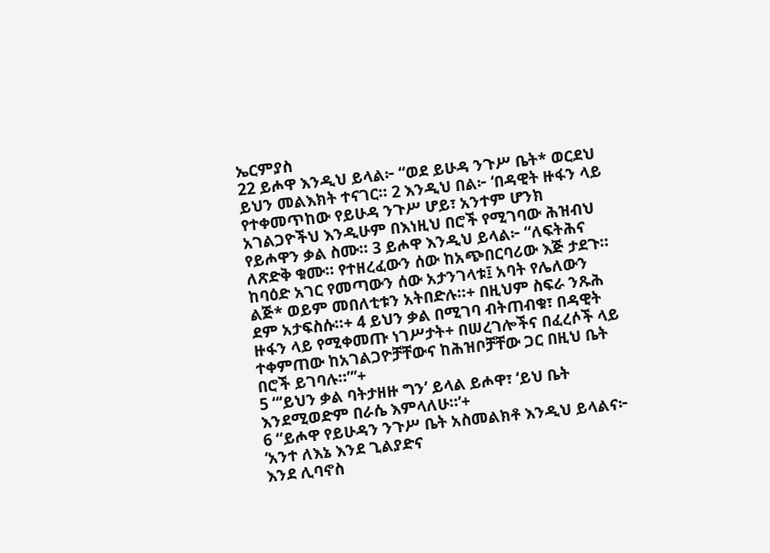ኤርምያስ
22 ይሖዋ እንዲህ ይላል፦ “ወደ ይሁዳ ንጉሥ ቤት* ወርደህ ይህን መልእክት ተናገር። 2 እንዲህ በል፦ ‘በዳዊት ዙፋን ላይ የተቀመጥከው የይሁዳ ንጉሥ ሆይ፣ አንተም ሆንክ አገልጋዮችህ እንዲሁም በእነዚህ በሮች የሚገባው ሕዝብህ የይሖዋን ቃል ስሙ። 3 ይሖዋ እንዲህ ይላል፦ “ለፍትሕና ለጽድቅ ቁሙ። የተዘረፈውን ሰው ከአጭበርባሪው እጅ ታደጉ። ከባዕድ አገር የመጣውን ሰው አታንገላቱ፤ አባት የሌለውን ልጅ* ወይም መበለቲቱን አትበድሉ።+ በዚህም ስፍራ ንጹሕ ደም አታፍስሱ።+ 4 ይህን ቃል በሚገባ ብትጠብቁ፣ በዳዊት ዙፋን ላይ የሚቀመጡ ነገሥታት+ በሠረገሎችና በፈረሶች ላይ ተቀምጠው ከአገልጋዮቻቸውና ከሕዝቦቻቸው ጋር በዚህ ቤት በሮች ይገባሉ።”’+
5 “‘ይህን ቃል ባትታዘዙ ግን’ ይላል ይሖዋ፣ ‘ይህ ቤት እንደሚወድም በራሴ እምላለሁ።’+
6 “ይሖዋ የይሁዳን ንጉሥ ቤት አስመልክቶ እንዲህ ይላልና፦
‘አንተ ለእኔ እንደ ጊልያድና
እንደ ሊባኖስ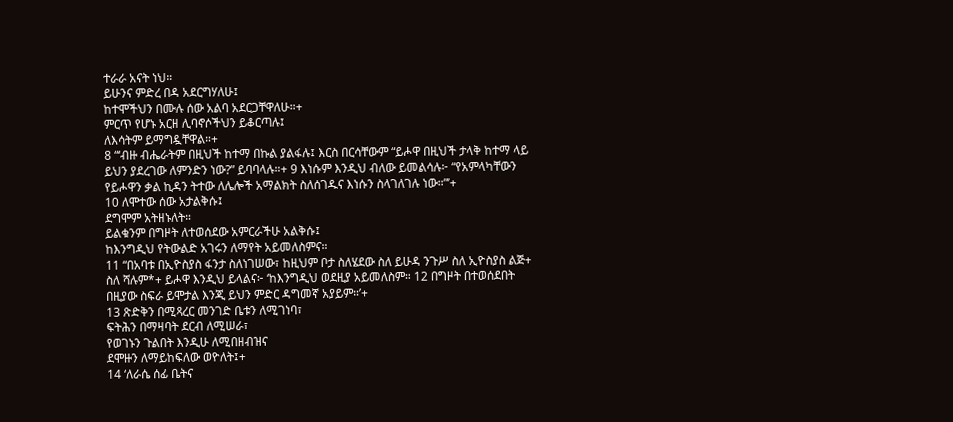ተራራ አናት ነህ።
ይሁንና ምድረ በዳ አደርግሃለሁ፤
ከተሞችህን በሙሉ ሰው አልባ አደርጋቸዋለሁ።+
ምርጥ የሆኑ አርዘ ሊባኖሶችህን ይቆርጣሉ፤
ለእሳትም ይማግዷቸዋል።+
8 “‘ብዙ ብሔራትም በዚህች ከተማ በኩል ያልፋሉ፤ እርስ በርሳቸውም “ይሖዋ በዚህች ታላቅ ከተማ ላይ ይህን ያደረገው ለምንድን ነው?” ይባባላሉ።+ 9 እነሱም እንዲህ ብለው ይመልሳሉ፦ “የአምላካቸውን የይሖዋን ቃል ኪዳን ትተው ለሌሎች አማልክት ስለሰገዱና እነሱን ስላገለገሉ ነው።”’+
10 ለሞተው ሰው አታልቅሱ፤
ደግሞም አትዘኑለት።
ይልቁንም በግዞት ለተወሰደው አምርራችሁ አልቅሱ፤
ከእንግዲህ የትውልድ አገሩን ለማየት አይመለስምና።
11 “በአባቱ በኢዮስያስ ፋንታ ስለነገሠው፣ ከዚህም ቦታ ስለሄደው ስለ ይሁዳ ንጉሥ ስለ ኢዮስያስ ልጅ+ ስለ ሻሉም*+ ይሖዋ እንዲህ ይላልና፦ ‘ከእንግዲህ ወደዚያ አይመለስም። 12 በግዞት በተወሰደበት በዚያው ስፍራ ይሞታል እንጂ ይህን ምድር ዳግመኛ አያይም።’+
13 ጽድቅን በሚጻረር መንገድ ቤቱን ለሚገነባ፣
ፍትሕን በማዛባት ደርብ ለሚሠራ፣
የወገኑን ጉልበት እንዲሁ ለሚበዘብዝና
ደሞዙን ለማይከፍለው ወዮለት፤+
14 ‘ለራሴ ሰፊ ቤትና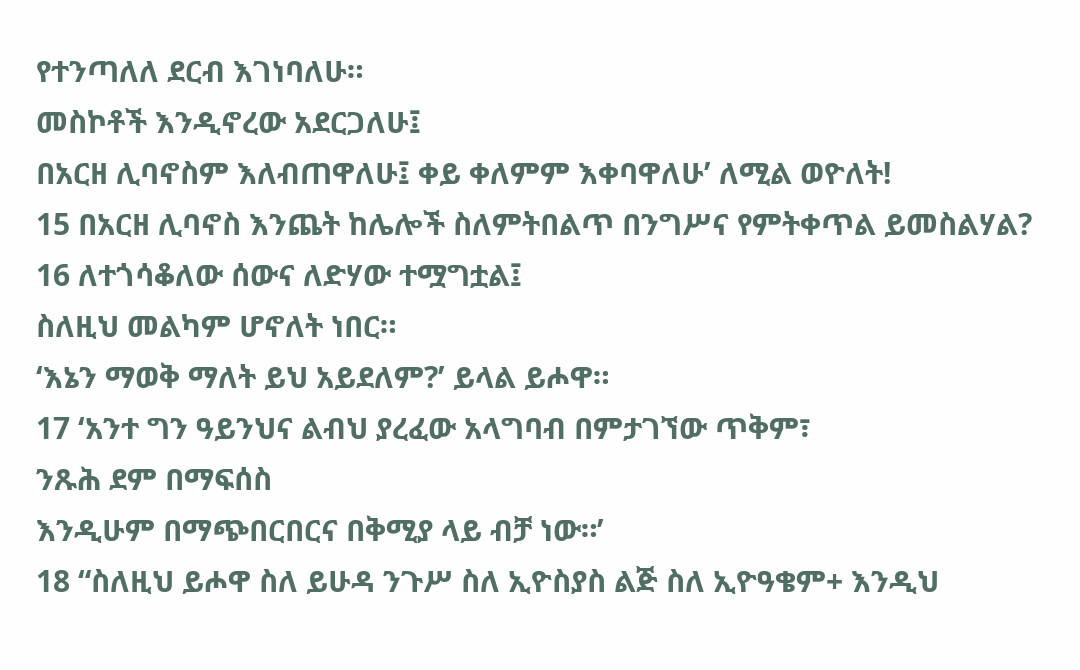የተንጣለለ ደርብ እገነባለሁ።
መስኮቶች እንዲኖረው አደርጋለሁ፤
በአርዘ ሊባኖስም እለብጠዋለሁ፤ ቀይ ቀለምም እቀባዋለሁ’ ለሚል ወዮለት!
15 በአርዘ ሊባኖስ እንጨት ከሌሎች ስለምትበልጥ በንግሥና የምትቀጥል ይመስልሃል?
16 ለተጎሳቆለው ሰውና ለድሃው ተሟግቷል፤
ስለዚህ መልካም ሆኖለት ነበር።
‘እኔን ማወቅ ማለት ይህ አይደለም?’ ይላል ይሖዋ።
17 ‘አንተ ግን ዓይንህና ልብህ ያረፈው አላግባብ በምታገኘው ጥቅም፣
ንጹሕ ደም በማፍሰስ
እንዲሁም በማጭበርበርና በቅሚያ ላይ ብቻ ነው።’
18 “ስለዚህ ይሖዋ ስለ ይሁዳ ንጉሥ ስለ ኢዮስያስ ልጅ ስለ ኢዮዓቄም+ እንዲህ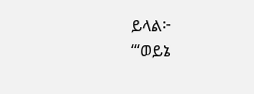ይላል፦
‘“ወይኔ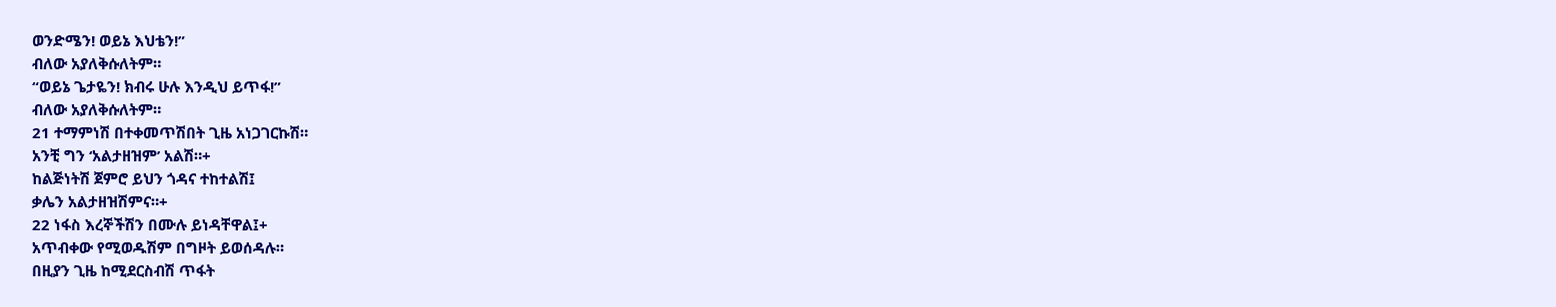ወንድሜን! ወይኔ እህቴን!”
ብለው አያለቅሱለትም።
“ወይኔ ጌታዬን! ክብሩ ሁሉ እንዲህ ይጥፋ!”
ብለው አያለቅሱለትም።
21 ተማምነሽ በተቀመጥሽበት ጊዜ አነጋገርኩሽ።
አንቺ ግን ‘አልታዘዝም’ አልሽ።+
ከልጅነትሽ ጀምሮ ይህን ጎዳና ተከተልሽ፤
ቃሌን አልታዘዝሽምና።+
22 ነፋስ እረኞችሽን በሙሉ ይነዳቸዋል፤+
አጥብቀው የሚወዱሽም በግዞት ይወሰዳሉ።
በዚያን ጊዜ ከሚደርስብሽ ጥፋት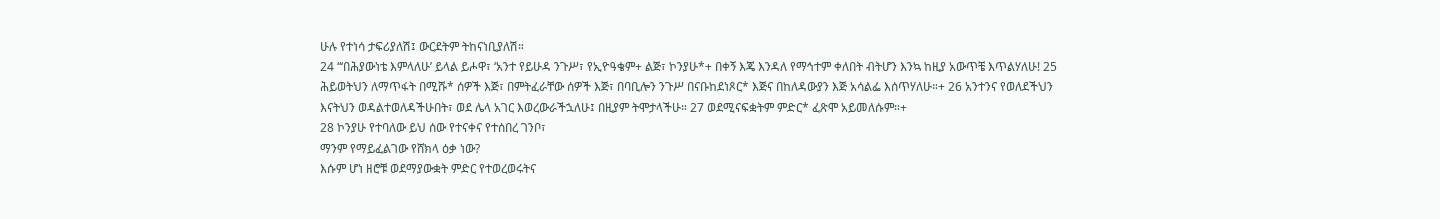ሁሉ የተነሳ ታፍሪያለሽ፤ ውርደትም ትከናነቢያለሽ።
24 “‘በሕያውነቴ እምላለሁ’ ይላል ይሖዋ፣ ‘አንተ የይሁዳ ንጉሥ፣ የኢዮዓቄም+ ልጅ፣ ኮንያሁ*+ በቀኝ እጄ እንዳለ የማኅተም ቀለበት ብትሆን እንኳ ከዚያ አውጥቼ እጥልሃለሁ! 25 ሕይወትህን ለማጥፋት በሚሹ* ሰዎች እጅ፣ በምትፈራቸው ሰዎች እጅ፣ በባቢሎን ንጉሥ በናቡከደነጾር* እጅና በከለዳውያን እጅ አሳልፌ እሰጥሃለሁ።+ 26 አንተንና የወለደችህን እናትህን ወዳልተወለዳችሁበት፣ ወደ ሌላ አገር እወረውራችኋለሁ፤ በዚያም ትሞታላችሁ። 27 ወደሚናፍቋትም ምድር* ፈጽሞ አይመለሱም።+
28 ኮንያሁ የተባለው ይህ ሰው የተናቀና የተሰበረ ገንቦ፣
ማንም የማይፈልገው የሸክላ ዕቃ ነው?
እሱም ሆነ ዘሮቹ ወደማያውቋት ምድር የተወረወሩትና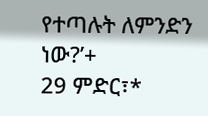የተጣሉት ለምንድን ነው?’+
29 ምድር፣*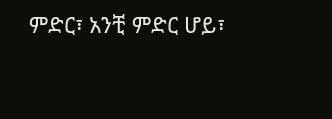ምድር፣ አንቺ ምድር ሆይ፣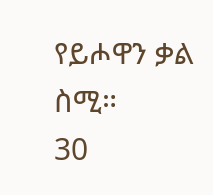የይሖዋን ቃል ስሚ።
30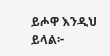ይሖዋ እንዲህ ይላል፦